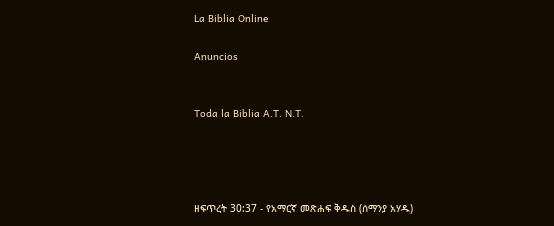La Biblia Online

Anuncios


Toda la Biblia A.T. N.T.




ዘፍጥረት 30:37 - የአማርኛ መጽሐፍ ቅዱስ (ሰማንያ አሃዱ)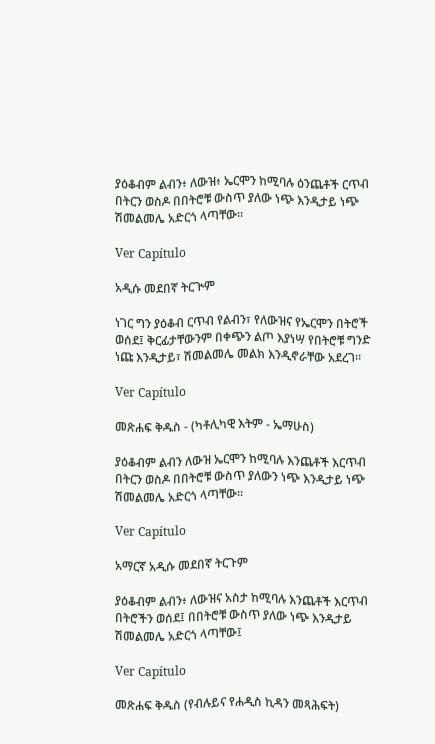ያዕቆብም ልብን፥ ለውዝ፥ ኤርሞን ከሚባሉ ዕንጨቶች ርጥብ በትርን ወስዶ በበትሮቹ ውስጥ ያለው ነጭ እንዲታይ ነጭ ሽመልመሌ አድርጎ ላጣቸው።

Ver Capítulo

አዲሱ መደበኛ ትርጒም

ነገር ግን ያዕቆብ ርጥብ የልብን፣ የለውዝና የኤርሞን በትሮች ወሰደ፤ ቅርፊታቸውንም በቀጭን ልጦ እያነሣ የበትሮቹ ግንድ ነጩ እንዲታይ፣ ሽመልመሌ መልክ እንዲኖራቸው አደረገ።

Ver Capítulo

መጽሐፍ ቅዱስ - (ካቶሊካዊ እትም - ኤማሁስ)

ያዕቆብም ልብን ለውዝ ኤርሞን ከሚባሉ እንጨቶች እርጥብ በትርን ወስዶ በበትሮቹ ውስጥ ያለውን ነጭ እንዲታይ ነጭ ሽመልመሌ አድርጎ ላጣቸው።

Ver Capítulo

አማርኛ አዲሱ መደበኛ ትርጉም

ያዕቆብም ልብን፥ ለውዝና አስታ ከሚባሉ እንጨቶች እርጥብ በትሮችን ወሰደ፤ በበትሮቹ ውስጥ ያለው ነጭ እንዲታይ ሽመልመሌ አድርጎ ላጣቸው፤

Ver Capítulo

መጽሐፍ ቅዱስ (የብሉይና የሐዲስ ኪዳን መጻሕፍት)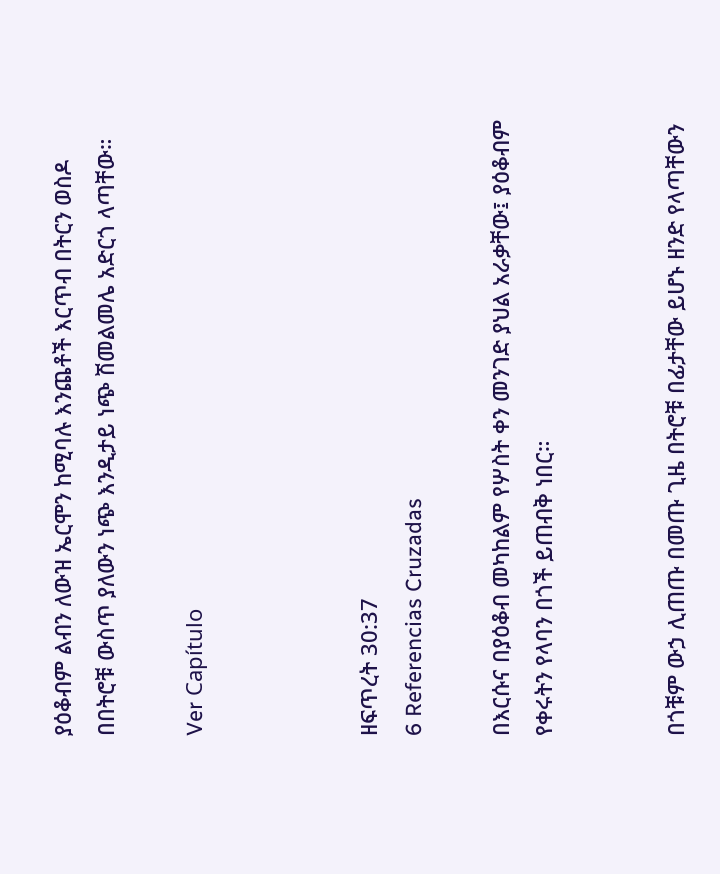ያዕቆብም ልብን ለውዝ ኤርሞን ከሚባሉ እንጨቶች እርጥብ በትርን ወስዶ በበትሮቹ ውስጥ ያለውን ነጭ እንዲታይ ነጭ ሽመልመሌ አድርጎ ላጣቸው።

Ver Capítulo



ዘፍጥረት 30:37
6 Referencias Cruzadas

በእርሱና በያዕቆብ መካከልም የሦስት ቀን መንገድ ያህል አራቃቸው፤ ያዕቆብም የቀሩትን የላባን በጎች ይጠብቅ ነበር።


በጎቹም ውኃ ሊጠጡ በመጡ ጊዜ በትሮቹ በፊታቸው ይሆኑ ዘንድ የላጣቸውን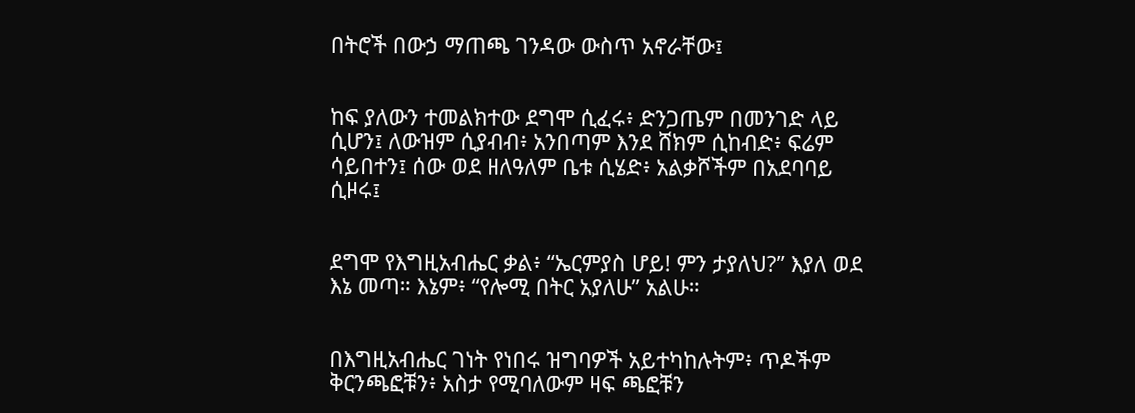በትሮች በውኃ ማጠጫ ገንዳው ውስጥ አኖራቸው፤


ከፍ ያለውን ተመልክተው ደግሞ ሲፈሩ፥ ድንጋጤም በመንገድ ላይ ሲሆን፤ ለውዝም ሲያብብ፥ አንበጣም እንደ ሸክም ሲከብድ፥ ፍሬም ሳይበተን፤ ሰው ወደ ዘለዓለም ቤቱ ሲሄድ፥ አልቃሾችም በአደባባይ ሲዞሩ፤


ደግሞ የእግዚአብሔር ቃል፥ “ኤርምያስ ሆይ! ምን ታያለህ?” እያለ ወደ እኔ መጣ። እኔም፥ “የሎሚ በትር አያለሁ” አልሁ።


በእግዚአብሔር ገነት የነበሩ ዝግባዎች አይተካከሉትም፥ ጥዶችም ቅርንጫፎቹን፥ አስታ የሚባለውም ዛፍ ጫፎቹን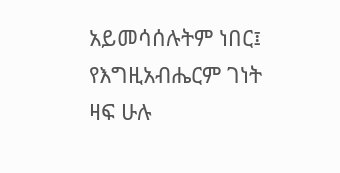አይመሳሰሉትም ነበር፤ የእግዚአብሔርም ገነት ዛፍ ሁሉ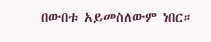በውበቱ አይመስለውም ነበር።